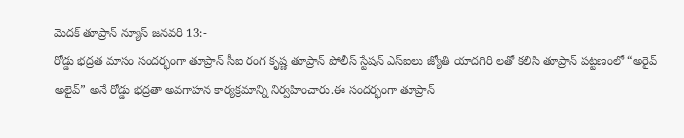మెదక్ తూప్రాన్ న్యూస్ జనవరి 13:-
రోడ్డు భద్రత మాసం సందర్భంగా తూప్రాన్ సీఐ రంగ కృష్ణ తూప్రాన్ పోలీస్ స్టేషన్ ఎస్ఐలు జ్యోతి యాదగిరి లతో కలిసి తూప్రాన్ పట్టణంలో “అరైవ్ అలైవ్” అనే రోడ్డు భద్రతా అవగాహన కార్యక్రమాన్ని నిర్వహించారు.ఈ సందర్భంగా తూప్రాన్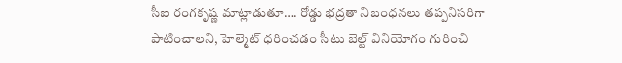సీఐ రంగకృష్ణ మాట్లాడుతూ…. రోడ్డు భద్రతా నిబంధనలు తప్పనిసరిగా పాటించాలని, హెల్మెట్ ధరించడం సీటు బెల్ట్ వినియోగం గురించి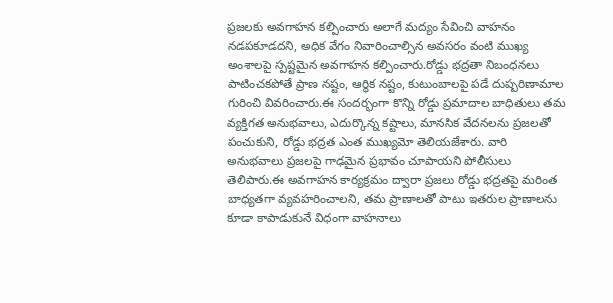ప్రజలకు అవగాహన కల్పించారు అలాగే మద్యం సేవించి వాహనం నడపకూడదని, అధిక వేగం నివారించాల్సిన అవసరం వంటి ముఖ్య అంశాలపై స్పష్టమైన అవగాహన కల్పించారు.రోడ్డు భద్రతా నిబంధనలు పాటించకపోతే ప్రాణ నష్టం, ఆర్థిక నష్టం, కుటుంబాలపై పడే దుష్పరిణామాల గురించి వివరించారు.ఈ సందర్భంగా కొన్ని రోడ్డు ప్రమాదాల బాధితులు తమ వ్యక్తిగత అనుభవాలు, ఎదుర్కొన్న కష్టాలు, మానసిక వేదనలను ప్రజలతో పంచుకుని, రోడ్డు భద్రత ఎంత ముఖ్యమో తెలియజేశారు. వారి అనుభవాలు ప్రజలపై గాఢమైన ప్రభావం చూపాయని పోలీసులు తెలిపారు.ఈ అవగాహన కార్యక్రమం ద్వారా ప్రజలు రోడ్డు భద్రతపై మరింత బాధ్యతగా వ్యవహరించాలని, తమ ప్రాణాలతో పాటు ఇతరుల ప్రాణాలను కూడా కాపాడుకునే విధంగా వాహనాలు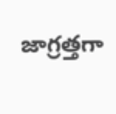జాగ్రత్తగా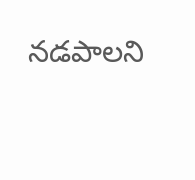నడపాలని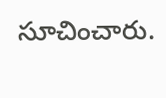సూచించారు.